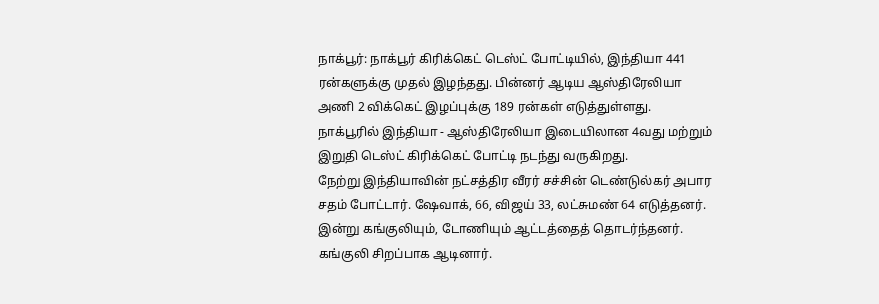நாக்பூர்: நாக்பூர் கிரிக்கெட் டெஸ்ட் போட்டியில், இந்தியா 441 ரன்களுக்கு முதல் இழந்தது. பின்னர் ஆடிய ஆஸ்திரேலியா அணி 2 விக்கெட் இழப்புக்கு 189 ரன்கள் எடுத்துள்ளது.
நாக்பூரில் இந்தியா - ஆஸ்திரேலியா இடையிலான 4வது மற்றும் இறுதி டெஸ்ட் கிரிக்கெட் போட்டி நடந்து வருகிறது.
நேற்று இந்தியாவின் நட்சத்திர வீரர் சச்சின் டெண்டுல்கர் அபார சதம் போட்டார். ஷேவாக், 66, விஜய் 33, லட்சுமண் 64 எடுத்தனர்.
இன்று கங்குலியும், டோணியும் ஆட்டத்தைத் தொடர்ந்தனர். கங்குலி சிறப்பாக ஆடினார்.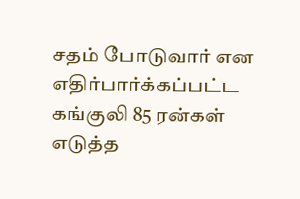சதம் போடுவார் என எதிர்பார்க்கப்பட்ட கங்குலி 85 ரன்கள் எடுத்த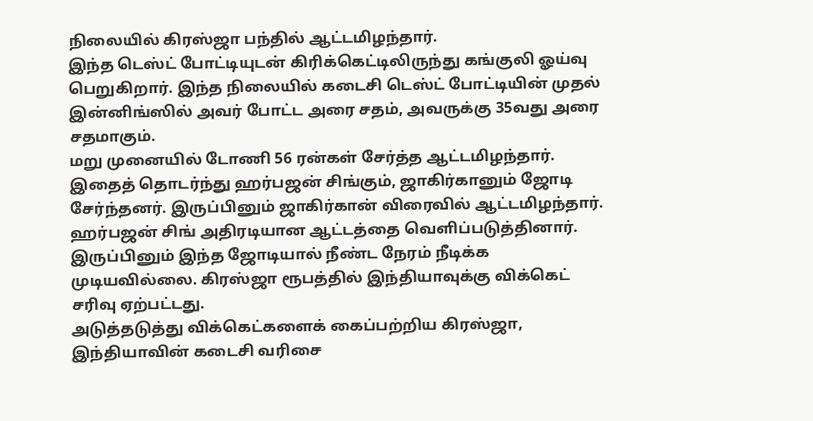நிலையில் கிரஸ்ஜா பந்தில் ஆட்டமிழந்தார்.
இந்த டெஸ்ட் போட்டியுடன் கிரிக்கெட்டிலிருந்து கங்குலி ஓய்வு பெறுகிறார். இந்த நிலையில் கடைசி டெஸ்ட் போட்டியின் முதல் இன்னிங்ஸில் அவர் போட்ட அரை சதம், அவருக்கு 35வது அரை சதமாகும்.
மறு முனையில் டோணி 56 ரன்கள் சேர்த்த ஆட்டமிழந்தார்.
இதைத் தொடர்ந்து ஹர்பஜன் சிங்கும், ஜாகிர்கானும் ஜோடி சேர்ந்தனர். இருப்பினும் ஜாகிர்கான் விரைவில் ஆட்டமிழந்தார். ஹர்பஜன் சிங் அதிரடியான ஆட்டத்தை வெளிப்படுத்தினார்.
இருப்பினும் இந்த ஜோடியால் நீண்ட நேரம் நீடிக்க முடியவில்லை. கிரஸ்ஜா ரூபத்தில் இந்தியாவுக்கு விக்கெட் சரிவு ஏற்பட்டது.
அடுத்தடுத்து விக்கெட்களைக் கைப்பற்றிய கிரஸ்ஜா, இந்தியாவின் கடைசி வரிசை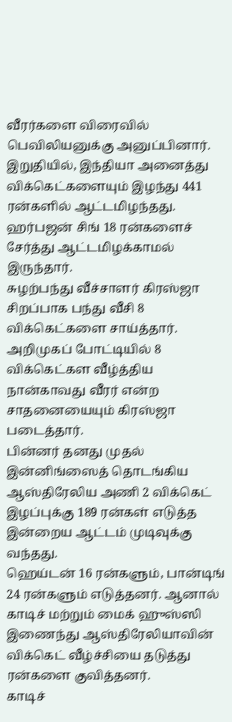வீரர்களை விரைவில் பெவிலியனுக்கு அனுப்பினார்.
இறுதியில், இந்தியா அனைத்து விக்கெட்களையும் இழந்து 441 ரன்களில் ஆட்டமிழந்தது. ஹர்பஜன் சிங் 18 ரன்களைச் சேர்த்து ஆட்டமிழக்காமல் இருந்தார்.
சுழற்பந்து வீச்சாளர் கிரஸ்ஜா சிறப்பாக பந்து வீசி 8 விக்கெட்களை சாய்த்தார். அறிமுகப் போட்டியில் 8 விக்கெட்கள வீழ்த்திய நான்காவது வீரர் என்ற சாதனையையும் கிரஸ்ஜா படைத்தார்.
பின்னர் தனது முதல் இன்னிங்ஸைத் தொடங்கிய ஆஸ்திரேலிய அணி 2 விக்கெட் இழப்புக்கு 189 ரன்கள் எடுத்த இன்றைய ஆட்டம் முடிவுக்கு வந்தது.
ஹெய்டன் 16 ரன்களும், பான்டிங் 24 ரன்களும் எடுத்தனர். ஆனால் காடிச் மற்றும் மைக் ஹுஸ்ஸி இணைந்து ஆஸ்திரேலியாவின் விக்கெட் வீழ்ச்சியை தடுத்து ரன்களை குவித்தனர்.
காடிச்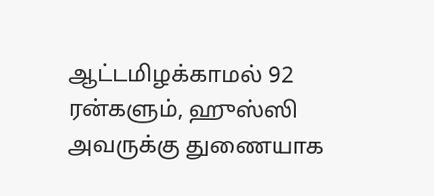ஆட்டமிழக்காமல் 92 ரன்களும், ஹுஸ்ஸி அவருக்கு துணையாக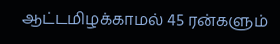ஆட்டமிழக்காமல் 45 ரன்களும்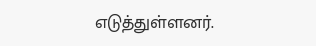எடுத்துள்ளனர்.